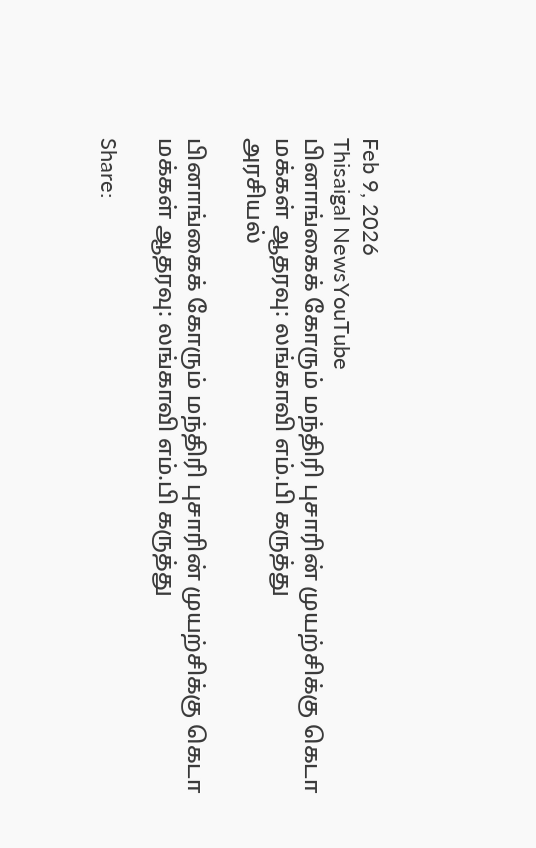Feb 9, 2026
Thisaigal NewsYouTube
பினாங்கைக் கோரும் மந்திரி புசாரின் முயற்சிக்கு கெடா மக்கள் ஆதரவு: லங்காவி எம்.பி கருத்து
அரசியல்

பினாங்கைக் கோரும் மந்திரி புசாரின் முயற்சிக்கு கெடா மக்கள் ஆதரவு: லங்காவி எம்.பி கருத்து

Share: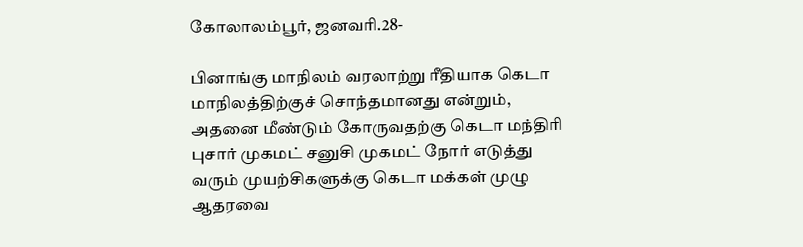கோலாலம்பூர், ஜனவரி.28-

பினாங்கு மாநிலம் வரலாற்று ரீதியாக கெடா மாநிலத்திற்குச் சொந்தமானது என்றும், அதனை மீண்டும் கோருவதற்கு கெடா மந்திரி புசார் முகமட் சனுசி முகமட் நோர் எடுத்து வரும் முயற்சிகளுக்கு கெடா மக்கள் முழு ஆதரவை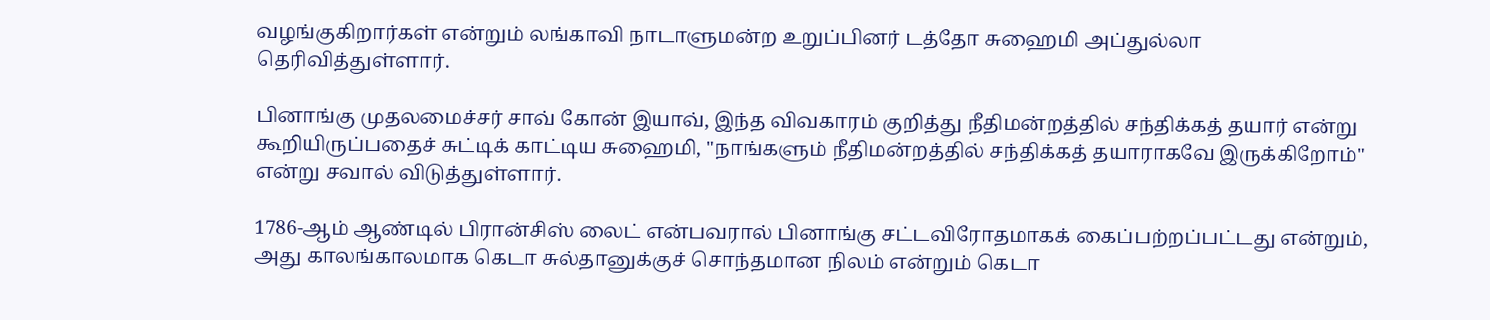வழங்குகிறார்கள் என்றும் லங்காவி நாடாளுமன்ற உறுப்பினர் டத்தோ சுஹைமி அப்துல்லா தெரிவித்துள்ளார்.

பினாங்கு முதலமைச்சர் சாவ் கோன் இயாவ், இந்த விவகாரம் குறித்து நீதிமன்றத்தில் சந்திக்கத் தயார் என்று கூறியிருப்பதைச் சுட்டிக் காட்டிய சுஹைமி, "நாங்களும் நீதிமன்றத்தில் சந்திக்கத் தயாராகவே இருக்கிறோம்" என்று சவால் விடுத்துள்ளார்.

1786-ஆம் ஆண்டில் பிரான்சிஸ் லைட் என்பவரால் பினாங்கு சட்டவிரோதமாகக் கைப்பற்றப்பட்டது என்றும், அது காலங்காலமாக கெடா சுல்தானுக்குச் சொந்தமான நிலம் என்றும் கெடா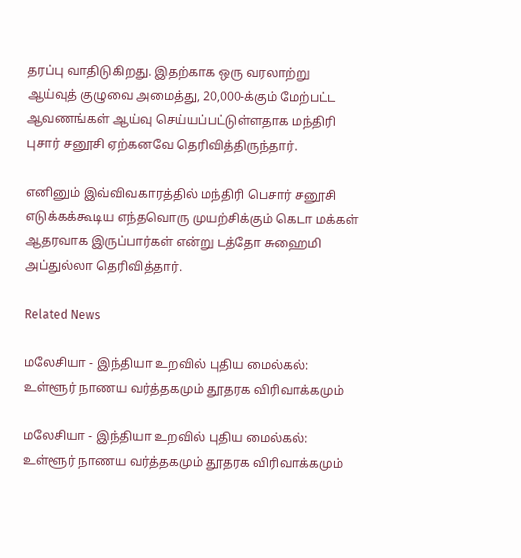தரப்பு வாதிடுகிறது. இதற்காக ஒரு வரலாற்று ஆய்வுத் குழுவை அமைத்து, 20,000-க்கும் மேற்பட்ட ஆவணங்கள் ஆய்வு செய்யப்பட்டுள்ளதாக மந்திரி புசார் சனூசி ஏற்கனவே தெரிவித்திருந்தார்.

எனினும் இவ்விவகாரத்தில் மந்திரி பெசார் சனூசி எடுக்கக்கூடிய எந்தவொரு முயற்சிக்கும் கெடா மக்கள் ஆதரவாக இருப்பார்கள் என்று டத்தோ சுஹைமி அப்துல்லா தெரிவித்தார்.

Related News

மலேசியா - இந்தியா உறவில் புதிய மைல்கல்: உள்ளூர் நாணய வர்த்தகமும் தூதரக விரிவாக்கமும்

மலேசியா - இந்தியா உறவில் புதிய மைல்கல்: உள்ளூர் நாணய வர்த்தகமும் தூதரக விரிவாக்கமும்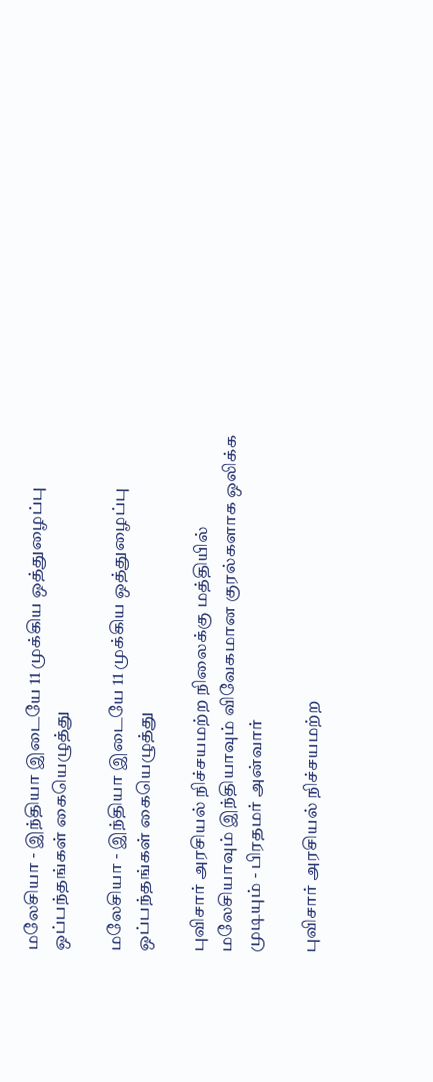மலேசியா - இந்தியா இடையே 11 முக்கிய ஒத்துழைப்பு ஒப்பந்தங்கள் கையெழுத்து

மலேசியா - இந்தியா இடையே 11 முக்கிய ஒத்துழைப்பு ஒப்பந்தங்கள் கையெழுத்து

புவிசார் அரசியல் நிச்சயமற்ற நிலைக்கு மத்தியில் மலேசியாவும் இந்தியாவும் விவேகமான குரல்களாக ஒலிக்க முடியும் - பிரதமர் அன்வார்

புவிசார் அரசியல் நிச்சயமற்ற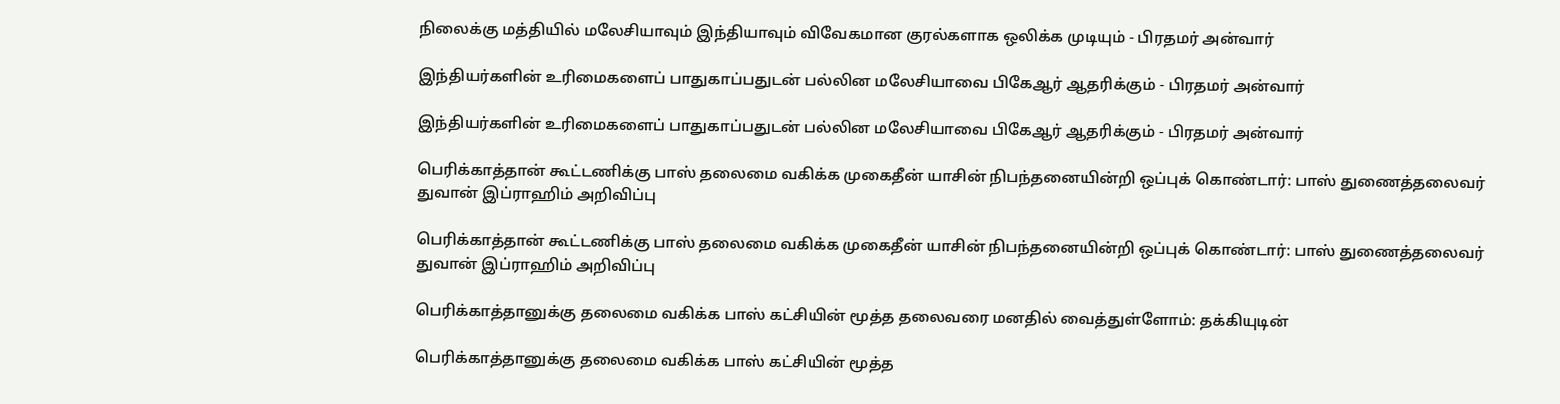நிலைக்கு மத்தியில் மலேசியாவும் இந்தியாவும் விவேகமான குரல்களாக ஒலிக்க முடியும் - பிரதமர் அன்வார்

இந்தியர்களின் உரிமைகளைப் பாதுகாப்பதுடன் பல்லின மலேசியாவை பிகேஆர் ஆதரிக்கும் - பிரதமர் அன்வார்

இந்தியர்களின் உரிமைகளைப் பாதுகாப்பதுடன் பல்லின மலேசியாவை பிகேஆர் ஆதரிக்கும் - பிரதமர் அன்வார்

பெரிக்காத்தான் கூட்டணிக்கு பாஸ் தலைமை வகிக்க முகைதீன் யாசின் நிபந்தனையின்றி ஒப்புக் கொண்டார்: பாஸ் துணைத்தலைவர் துவான் இப்ராஹிம் அறிவிப்பு

பெரிக்காத்தான் கூட்டணிக்கு பாஸ் தலைமை வகிக்க முகைதீன் யாசின் நிபந்தனையின்றி ஒப்புக் கொண்டார்: பாஸ் துணைத்தலைவர் துவான் இப்ராஹிம் அறிவிப்பு

பெரிக்காத்தானுக்கு தலைமை வகிக்க பாஸ் கட்சியின் மூத்த தலைவரை மனதில் வைத்துள்ளோம்: தக்கியுடின்

பெரிக்காத்தானுக்கு தலைமை வகிக்க பாஸ் கட்சியின் மூத்த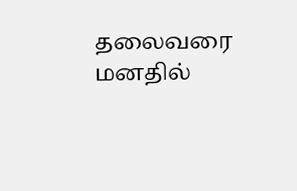தலைவரை மனதில்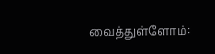வைத்துள்ளோம்: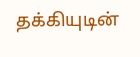தக்கியுடின்